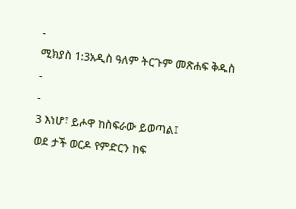-
ሚክያስ 1:3አዲስ ዓለም ትርጉም መጽሐፍ ቅዱስ
-
-
3 እነሆ፣ ይሖዋ ከስፍራው ይወጣል፤
ወደ ታች ወርዶ የምድርን ከፍ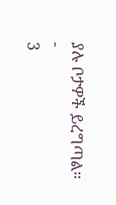ያሉ ቦታዎች ይረግጣል።
-
3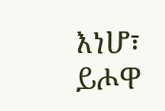እነሆ፣ ይሖዋ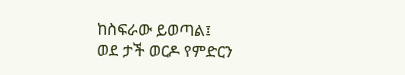ከስፍራው ይወጣል፤
ወደ ታች ወርዶ የምድርን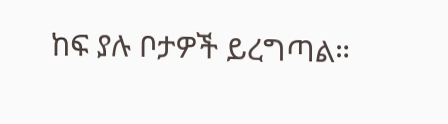ከፍ ያሉ ቦታዎች ይረግጣል።